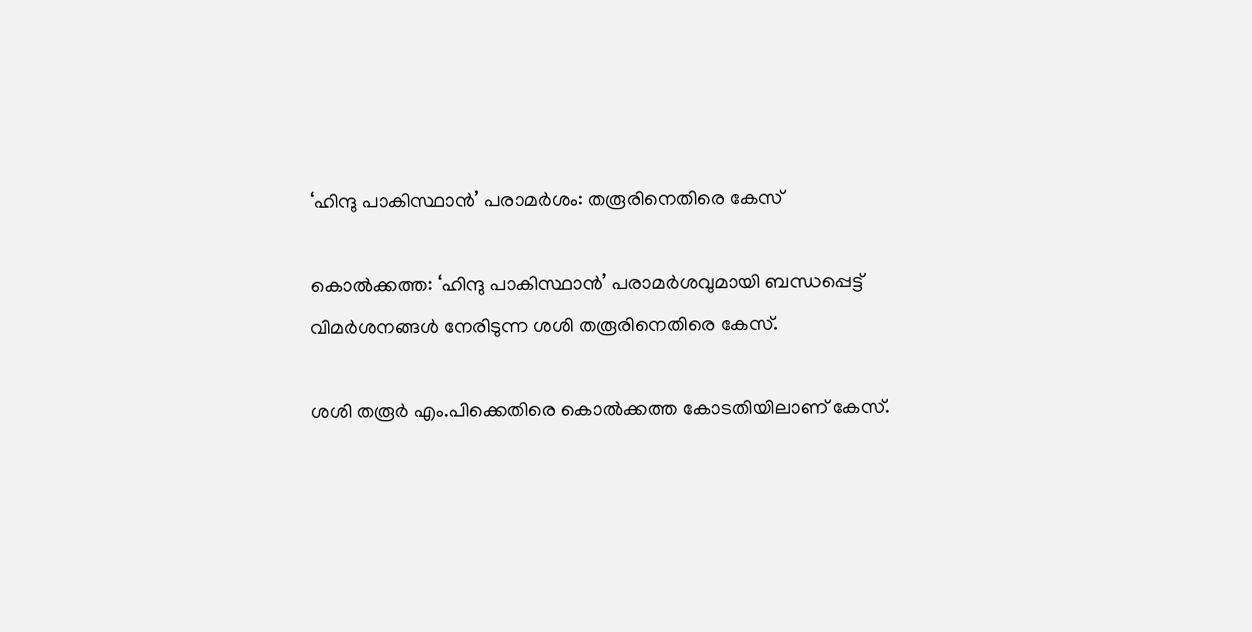‘ഹിന്ദു പാകിസ്ഥാന്‍’ പരാമര്‍ശം: തരൂരിനെതിരെ കേസ്

കൊല്‍ക്കത്ത: ‘ഹിന്ദു പാകിസ്ഥാന്‍’ പരാമര്‍ശവുമായി ബന്ധപ്പെട്ട് വിമര്‍ശനങ്ങള്‍ നേരിടുന്ന ശശി തരൂരിനെതിരെ കേസ്.

ശശി തരൂര്‍ എം.പിക്കെതിരെ കൊല്‍ക്കത്ത കോടതിയിലാണ് കേസ്.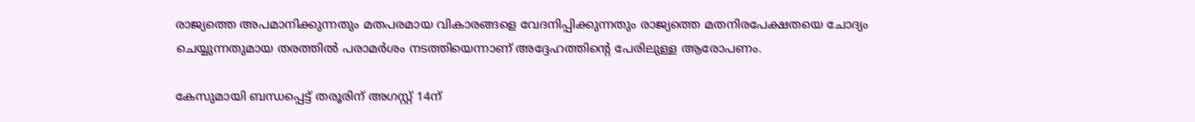രാജ്യത്തെ അപമാനിക്കുന്നതും മതപരമായ വികാരങ്ങളെ വേദനിപ്പിക്കുന്നതും രാജ്യത്തെ മതനിരപേക്ഷതയെ ചോദ്യം ചെയ്യുന്നതുമായ തരത്തില്‍ പരാമര്‍ശം നടത്തിയെന്നാണ് അദ്ദേഹത്തിന്‍റെ പേരിലുള്ള ആരോപണം.

കേസുമായി ബന്ധപ്പെട്ട് തരൂരിന് അഗസ്റ്റ് 14ന്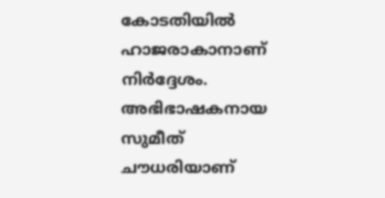കോടതിയില്‍ ഹാജരാകാനാണ് നിര്‍ദ്ദേശം. അഭിഭാഷകനായ സുമീത് ചൗധരിയാണ്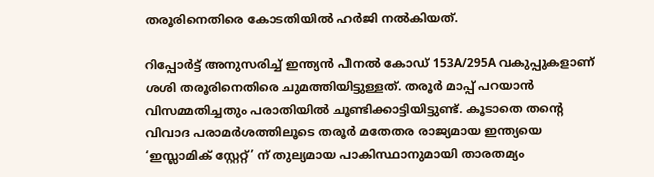തരൂരിനെതിരെ കോടതിയില്‍ ഹര്‍ജി നല്‍കിയത്.

റിപ്പോര്‍ട്ട് അനുസരിച്ച് ഇന്ത്യന്‍ പീനല്‍ കോഡ് 153A/295A വകുപ്പുകളാണ് ശശി തരൂരിനെതിരെ ചുമത്തിയിട്ടുള്ളത്. തരൂര്‍ മാപ്പ് പറയാന്‍ വിസമ്മതിച്ചതും പരാതിയില്‍ ചൂണ്ടിക്കാട്ടിയിട്ടുണ്ട്. കൂടാതെ തന്‍റെ വിവാദ പരാമര്‍ശത്തിലൂടെ തരൂര്‍ മതേതര രാജ്യമായ ഇന്ത്യയെ ‘ഇസ്ലാമിക്‌ സ്റ്റേറ്റ്’ ന് തുല്യമായ പാകിസ്ഥാനുമായി താരതമ്യം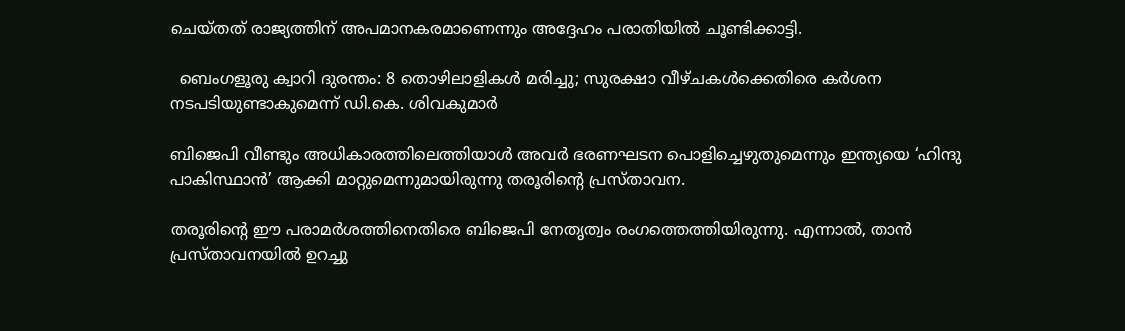ചെയ്തത് രാജ്യത്തിന് അപമാനകരമാണെന്നും അദ്ദേഹം പരാതിയില്‍ ചൂണ്ടിക്കാട്ടി.

  ബെംഗളൂരു ക്വാറി ദുരന്തം: 8 തൊഴിലാളികൾ മരിച്ചു; സുരക്ഷാ വീഴ്ചകൾക്കെതിരെ കർശന നടപടിയുണ്ടാകുമെന്ന് ഡി.കെ. ശിവകുമാർ

ബിജെപി വീണ്ടും അധികാരത്തിലെത്തിയാള്‍ അവർ ഭരണഘടന പൊളിച്ചെഴുതുമെന്നും ഇന്ത്യയെ ‘ഹിന്ദു പാകിസ്ഥാൻ’ ആക്കി മാറ്റുമെന്നുമായിരുന്നു തരൂരിന്‍റെ പ്രസ്താവന.

തരൂരിന്‍റെ ഈ പരാമര്‍ശത്തിനെതിരെ ബിജെപി നേതൃത്വം രംഗത്തെത്തിയിരുന്നു. എന്നാൽ, താൻ പ്രസ്താവനയിൽ ഉറച്ചു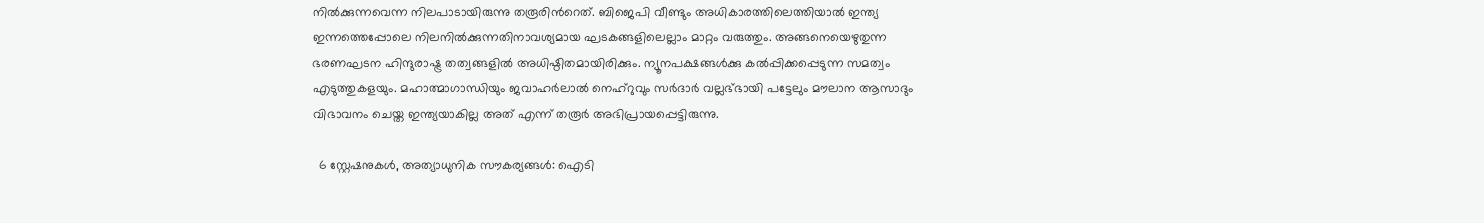നിൽക്കുന്നവെന്ന നിലപാടായിരുന്നു തരൂരിന്‍റെത്. ബിജെപി വീണ്ടും അധികാരത്തിലെത്തിയാൽ ഇന്ത്യ ഇന്നത്തെപ്പോലെ നിലനിൽക്കുന്നതിനാവശ്യമായ ഘടകങ്ങളിലെല്ലാം മാറ്റം വരുത്തും. അങ്ങനെയെഴുതുന്ന ഭരണഘടന ഹിന്ദുരാഷ്ട്ര തത്വങ്ങളിൽ അധിഷ്ഠിതമായിരിക്കും. ന്യൂനപക്ഷങ്ങൾക്കു കൽപ്പിക്കപ്പെടുന്ന സമത്വം എടുത്തുകളയും. മഹാത്മാഗാന്ധിയും ജവാഹർലാൽ നെഹ്റുവും സർദാർ വല്ലഭ്ഭായി പട്ടേലും മൗലാന ആസാദും വിഭാവനം ചെയ്ത ഇന്ത്യയാകില്ല അത് എന്ന് തരൂർ അഭിപ്രായപ്പെട്ടിരുന്നു.

  6 സ്റ്റേഷനുകൾ, അത്യാധുനിക സൗകര്യങ്ങൾ: ഐടി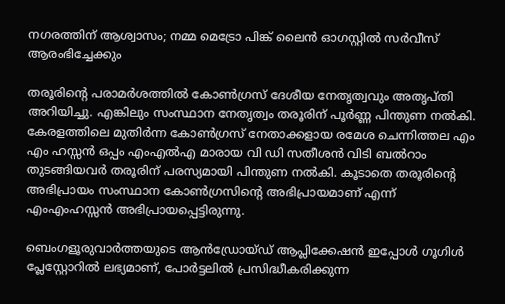നഗരത്തിന് ആശ്വാസം; നമ്മ മെട്രോ പിങ്ക് ലൈൻ ഓഗസ്റ്റിൽ സർവീസ് ആരംഭിച്ചേക്കും

തരൂരിന്‍റെ പരാമർശത്തിൽ കോൺഗ്രസ് ദേശീയ നേതൃത്വവും അതൃപ്തി അറിയിച്ചു. എങ്കിലും സംസ്ഥാന നേതൃത്വം തരൂരിന് പൂര്‍ണ്ണ പിന്തുണ നല്‍കി. കേരളത്തിലെ മുതിര്‍ന്ന കോണ്‍ഗ്രസ്‌ നേതാക്കളായ രമേശ ചെന്നിത്തല എം എം ഹസ്സന്‍ ഒപ്പം എംഎല്‍എ മാരായ വി ഡി സതീശന്‍ വിടി ബല്‍റാം തുടങ്ങിയവര്‍ തരൂരിന് പരസ്യമായി പിന്തുണ നല്‍കി. കൂടാതെ തരൂരിന്‍റെ അഭിപ്രായം സംസ്ഥാന കോണ്‍ഗ്രസിന്‍റെ അഭിപ്രായമാണ് എന്ന് എംഎംഹസ്സന്‍ അഭിപ്രായപ്പെട്ടിരുന്നു.

ബെംഗളൂരുവാർത്തയുടെ ആൻഡ്രോയ്ഡ് ആപ്ലിക്കേഷൻ ഇപ്പോൾ ഗൂഗിൾ പ്ലേസ്റ്റോറിൽ ലഭ്യമാണ്, പോർട്ടലിൽ പ്രസിദ്ധീകരിക്കുന്ന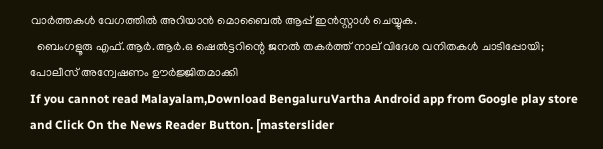വാർത്തകൾ വേഗത്തിൽ അറിയാൻ മൊബൈൽ ആപ്പ് ഇൻസ്റ്റാൾ ചെയ്യുക.
  ബെംഗളൂരു എഫ്.ആർ.ആർ.ഒ ഷെൽട്ടറിന്റെ ജനൽ തകർത്ത് നാല് വിദേശ വനിതകൾ ചാടിപ്പോയി; പോലീസ് അന്വേഷണം ഊർജ്ജിതമാക്കി
If you cannot read Malayalam,Download BengaluruVartha Android app from Google play store and Click On the News Reader Button. [masterslider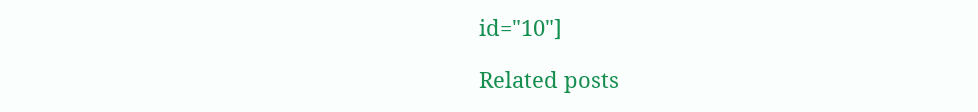id="10"]

Related posts